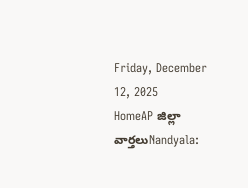Friday, December 12, 2025
HomeAP జిల్లా వార్తలుNandyala: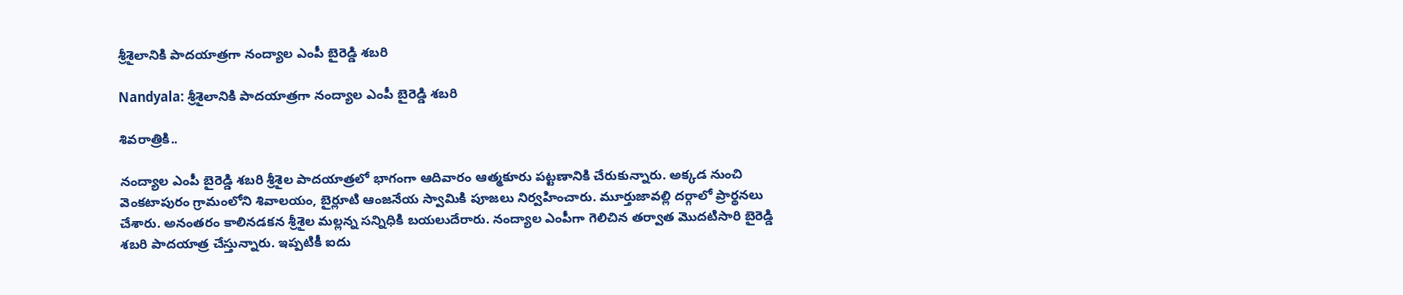శ్రీశైలానికి పాదయాత్రగా నంద్యాల ఎంపీ బైరెడ్డి శబరి

Nandyala: శ్రీశైలానికి పాదయాత్రగా నంద్యాల ఎంపీ బైరెడ్డి శబరి

శివరాత్రికి..

నంద్యాల ఎంపీ బైరెడ్డి శబరి శ్రీశైల పాదయాత్రలో భాగంగా ఆదివారం ఆత్మకూరు పట్టణానికి చేరుకున్నారు. అక్కడ నుంచి వెంకటాపురం గ్రామంలోని శివాలయం, బైర్లూటి ఆంజనేయ స్వామికి పూజలు నిర్వహించారు. మూర్తుజావల్లి దర్గాలో ప్రార్థనలు చేశారు. అనంతరం కాలినడకన శ్రీశైల మల్లన్న సన్నిధికి బయలుదేరారు. నంద్యాల ఎంపీగా గెలిచిన తర్వాత మొదటిసారి బైరెడ్డి శబరి పాదయాత్ర చేస్తున్నారు. ఇప్పటికీ ఐదు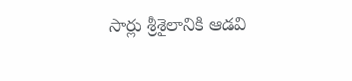సార్లు శ్రీశైలానికి ఆడవి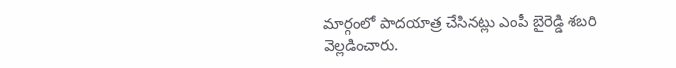మార్గంలో పాదయాత్ర చేసినట్లు ఎంపీ బైరెడ్డి శబరి వెల్లడించారు.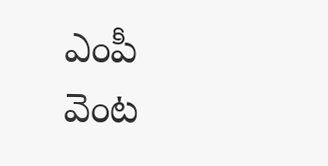ఎంపీ వెంట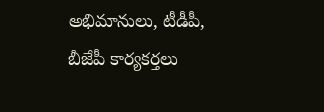అభిమానులు, టీడీపీ, బీజేపీ కార్యకర్తలు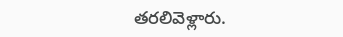తరలివెళ్లారు.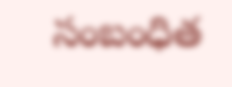సంబంధిత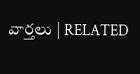వార్తలు | RELATED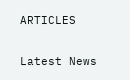ARTICLES

Latest News